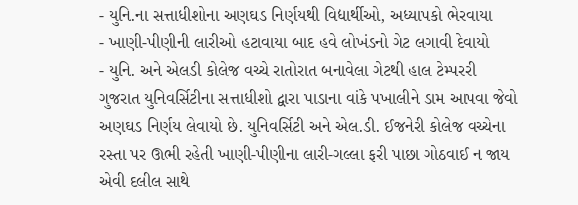- યુનિ.ના સત્તાધીશોના અણઘડ નિર્ણયથી વિદ્યાર્થીઓ, અધ્યાપકો ભેરવાયા
- ખાણી-પીણીની લારીઓ હટાવાયા બાદ હવે લોખંડનો ગેટ લગાવી દેવાયો
- યુનિ. અને એલડી કોલેજ વચ્ચે રાતોરાત બનાવેલા ગેટથી હાલ ટેમ્પરરી
ગુજરાત યુનિવર્સિટીના સત્તાધીશો દ્વારા પાડાના વાંકે પખાલીને ડામ આપવા જેવો અણઘડ નિર્ણય લેવાયો છે. યુનિવર્સિટી અને એલ.ડી. ઈજનેરી કોલેજ વચ્ચેના રસ્તા પર ઊભી રહેતી ખાણી-પીણીના લારી-ગલ્લા ફરી પાછા ગોઠવાઈ ન જાય એવી દલીલ સાથે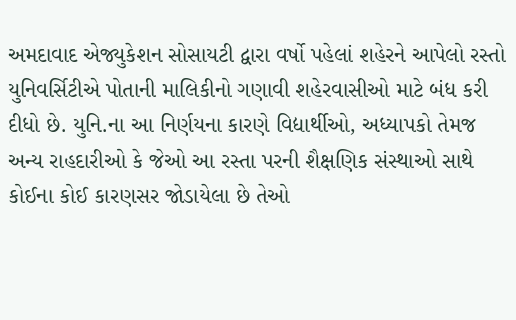અમદાવાદ એજ્યુકેશન સોસાયટી દ્વારા વર્ષો પહેલાં શહેરને આપેલો રસ્તો યુનિવર્સિટીએ પોતાની માલિકીનો ગણાવી શહેરવાસીઓ માટે બંધ કરી દીધો છે. યુનિ.ના આ નિર્ણયના કારણે વિદ્યાર્થીઓ, અધ્યાપકો તેમજ અન્ય રાહદારીઓ કે જેઓ આ રસ્તા પરની શૈક્ષણિક સંસ્થાઓ સાથે કોઈના કોઈ કારણસર જોડાયેલા છે તેઓ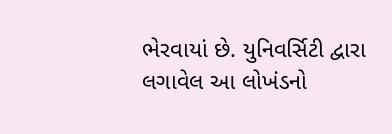ભેરવાયાં છે. યુનિવર્સિટી દ્વારા લગાવેલ આ લોખંડનો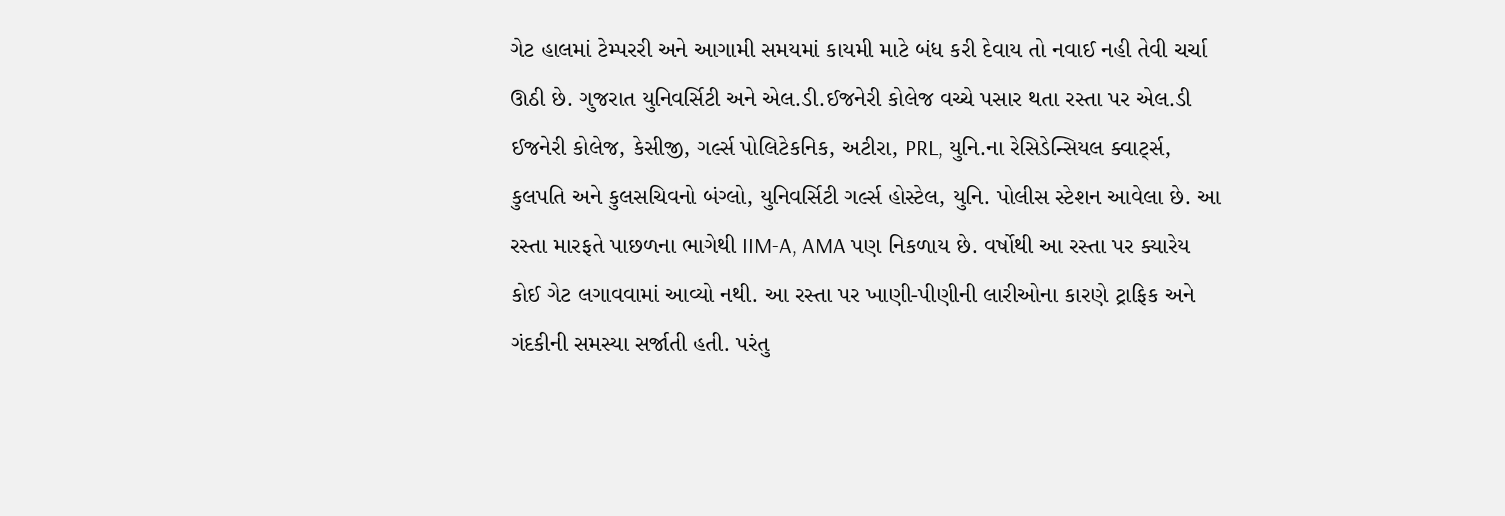ગેટ હાલમાં ટેમ્પરરી અને આગામી સમયમાં કાયમી માટે બંધ કરી દેવાય તો નવાઈ નહી તેવી ચર્ચા ઊઠી છે. ગુજરાત યુનિવર્સિટી અને એલ.ડી.ઈજનેરી કોલેજ વચ્ચે પસાર થતા રસ્તા પર એલ.ડી ઈજનેરી કોલેજ, કેસીજી, ગર્લ્સ પોલિટેકનિક, અટીરા, PRL, યુનિ.ના રેસિડેન્સિયલ ક્વાર્ટ્સ, કુલપતિ અને કુલસચિવનો બંગ્લો, યુનિવર્સિટી ગર્લ્સ હોસ્ટેલ, યુનિ. પોલીસ સ્ટેશન આવેલા છે. આ રસ્તા મારફતે પાછળના ભાગેથી IIM-A, AMA પણ નિકળાય છે. વર્ષોથી આ રસ્તા પર ક્યારેય કોઈ ગેટ લગાવવામાં આવ્યો નથી. આ રસ્તા પર ખાણી-પીણીની લારીઓના કારણે ટ્રાફિક અને ગંદકીની સમસ્યા સર્જાતી હતી. પરંતુ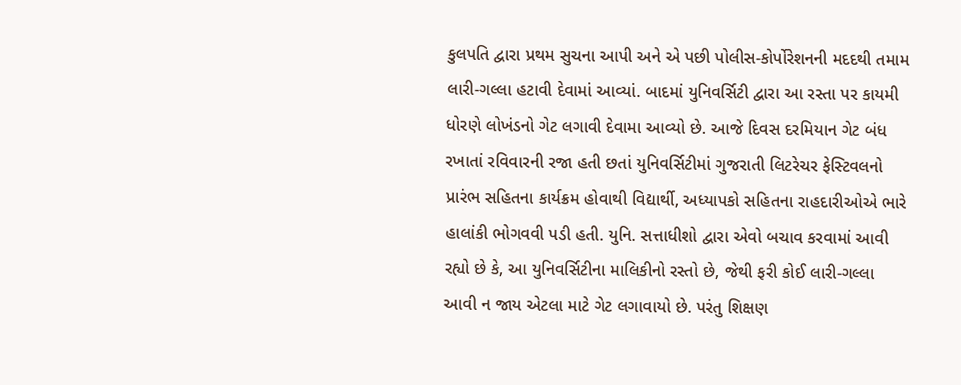કુલપતિ દ્વારા પ્રથમ સુચના આપી અને એ પછી પોલીસ-કોર્પોરેશનની મદદથી તમામ લારી-ગલ્લા હટાવી દેવામાં આવ્યાં. બાદમાં યુનિવર્સિટી દ્વારા આ રસ્તા પર કાયમી ધોરણે લોખંડનો ગેટ લગાવી દેવામા આવ્યો છે. આજે દિવસ દરમિયાન ગેટ બંધ રખાતાં રવિવારની રજા હતી છતાં યુનિવર્સિટીમાં ગુજરાતી લિટરેચર ફેસ્ટિવલનો પ્રારંભ સહિતના કાર્યક્રમ હોવાથી વિદ્યાર્થી, અધ્યાપકો સહિતના રાહદારીઓએ ભારે હાલાંકી ભોગવવી પડી હતી. યુનિ. સત્તાધીશો દ્વારા એવો બચાવ કરવામાં આવી રહ્યો છે કે, આ યુનિવર્સિટીના માલિકીનો રસ્તો છે, જેથી ફરી કોઈ લારી-ગલ્લા આવી ન જાય એટલા માટે ગેટ લગાવાયો છે. પરંતુ શિક્ષણ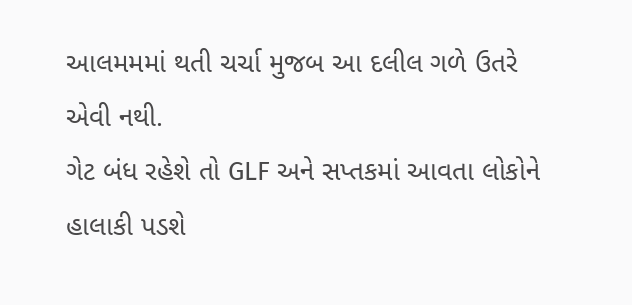આલમમમાં થતી ચર્ચા મુજબ આ દલીલ ગળે ઉતરે એવી નથી.
ગેટ બંધ રહેશે તો GLF અને સપ્તકમાં આવતા લોકોને હાલાકી પડશે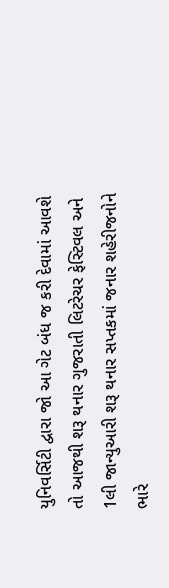યુનિવર્સિટી દ્વારા જો આ ગેટ બંધ જ કરી દેવામાં આવશે તો આજથી શરૂ થનાર ગુજરાતી લિટરેચર ફેસ્ટિવલ અને 1લી જાન્યુઆરી શરૂ થનાર સપ્તકમાં જનાર શહેરીજનોને ભારે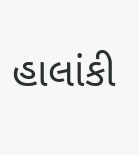હાલાંકી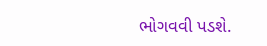ભોગવવી પડશે.